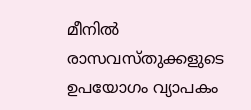മീനിൽ‍ രാസവസ്തുക്കളുടെ ഉപയോഗം വ്യാപകം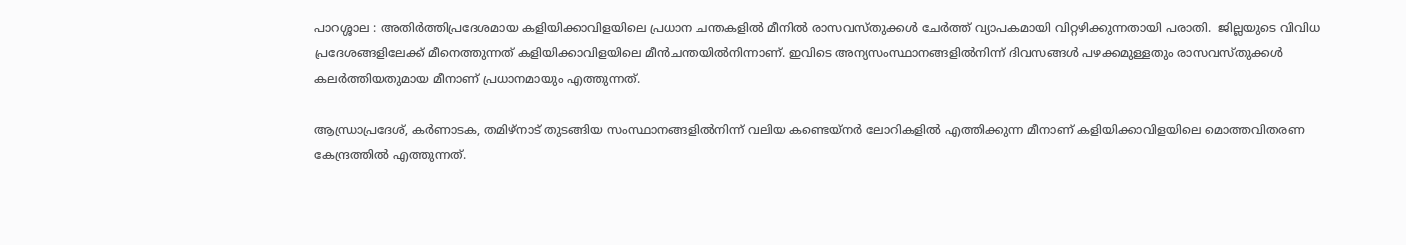പാറശ്ശാല : അതിർ‍ത്തിപ്രദേശമായ കളിയിക്കാവിളയിലെ പ്രധാന ചന്തകളിൽ‍ മീനിൽ‍ രാസവസ്തുക്കൾ‍ ചേർ‍ത്ത് വ്യാപകമായി വിറ്റഴിക്കുന്നതായി പരാതി.  ജില്ലയുടെ വിവിധ പ്രദേശങ്ങളിലേക്ക് മീനെത്തുന്നത് കളിയിക്കാവിളയിലെ മീൻ‍ചന്തയിൽ‍നിന്നാണ്. ഇവിടെ അന്യസംസ്ഥാനങ്ങളിൽ‍നിന്ന് ദിവസങ്ങൾ‍ പഴക്കമുള്ളതും രാസവസ്തുക്കൾ‍ കലർ‍ത്തിയതുമായ മീനാണ് പ്രധാനമായും എത്തുന്നത്.

ആന്ധ്രാപ്രദേശ്, കർ‍ണാടക, തമിഴ്‌നാട് തുടങ്ങിയ സംസ്ഥാനങ്ങളിൽ‍നിന്ന് വലിയ കണ്ടെയ്‌നർ‍ ലോറികളിൽ‍ എത്തിക്കുന്ന മീനാണ് കളിയിക്കാവിളയിലെ മൊത്തവിതരണ കേന്ദ്രത്തിൽ‍ എത്തുന്നത്.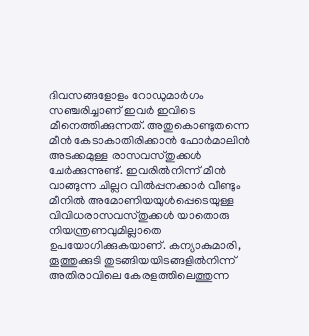ദിവസങ്ങളോളം റോഡുമാർ‍ഗം സഞ്ചരിച്ചാണ് ഇവർ‍ ഇവിടെ മീനെത്തിക്കുന്നത്. അതുകൊണ്ടുതന്നെ മീൻ കേടാകാതിരിക്കാൻ‍ ഫോർ‍മാലിൻ അടക്കമുള്ള രാസവസ്തുക്കൾ‍ ചേർ‍ക്കുന്നുണ്ട്. ഇവരിൽ‍നിന്ന് മീൻ വാങ്ങുന്ന ചില്ലറ വിൽ‍പ്പനക്കാർ‍ വീണ്ടും മീനിൽ‍ അമോണിയയുൾ‍പ്പെടെയുള്ള വിവിധരാസവസ്തുക്കൾ‍ യാതൊരു നിയന്ത്രണവുമില്ലാതെ ഉപയോഗിക്കുകയാണ്. കന്യാകുമാരി, തൂത്തുക്കുടി തുടങ്ങിയയിടങ്ങളിൽ‍നിന്ന് അതിരാവിലെ കേരളത്തിലെത്തുന്ന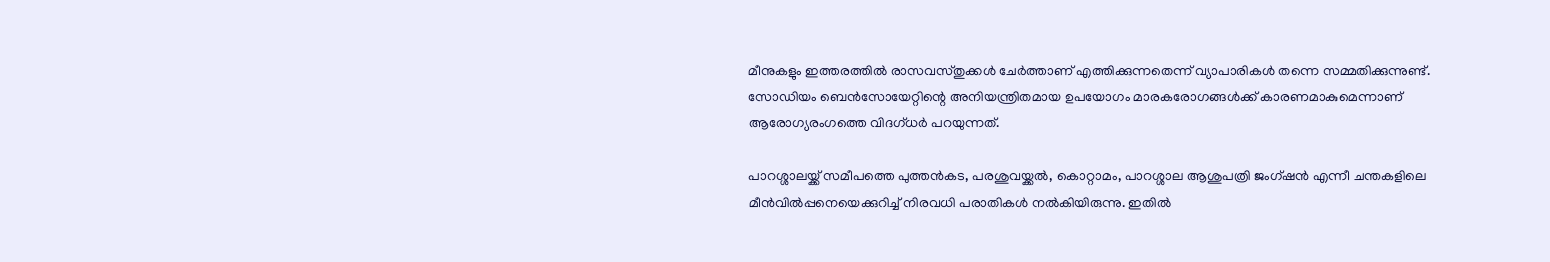മീനുകളും ഇത്തരത്തിൽ‍ രാസവസ്തുക്കൾ‍ ചേർ‍ത്താണ് എത്തിക്കുന്നതെന്ന് വ്യാപാരികൾ‍ തന്നെ സമ്മതിക്കുന്നുണ്ട്. സോഡിയം ബെൻ‍സോയേറ്റിന്റെ അനിയന്ത്രിതമായ ഉപയോഗം മാരകരോഗങ്ങൾ‍ക്ക് കാരണമാകുമെന്നാണ് ആരോഗ്യരംഗത്തെ വിദഗ്ധർ‍ പറയുന്നത്.

പാറശ്ശാലയ്ക്ക് സമീപത്തെ പുത്തൻ‍കട, പരശുവയ്ക്കൽ‍, കൊറ്റാമം, പാറശ്ശാല ആശുപത്രി ജംഗ്ഷൻ എന്നീ ചന്തകളിലെ മീൻ‍വിൽ‍പ്പനെയെക്കുറിച്ച് നിരവധി പരാതികൾ‍ നൽ‍കിയിരുന്നു. ഇതിൽ‍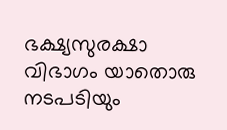ഭക്ഷ്യസുരക്ഷാ വിഭാഗം യാതൊരു നടപടിയും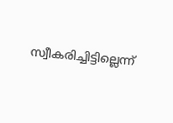സ്വീകരിച്ചിട്ടില്ലെന്ന്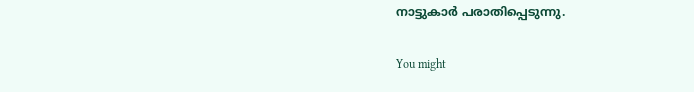നാട്ടുകാർ‍ പരാതിപ്പെടുന്നു.

You might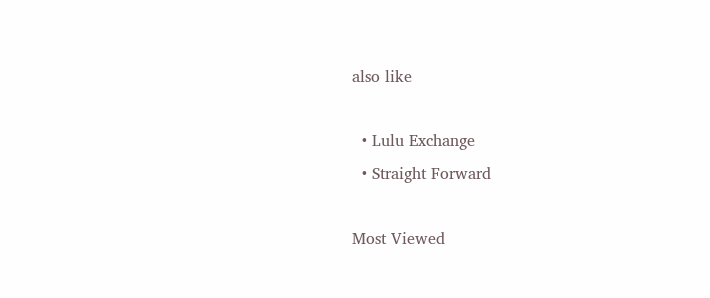also like

  • Lulu Exchange
  • Straight Forward

Most Viewed